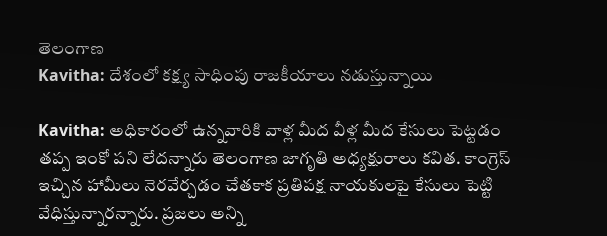తెలంగాణ
Kavitha: దేశంలో కక్ష్య సాధింపు రాజకీయాలు నడుస్తున్నాయి

Kavitha: అధికారంలో ఉన్నవారికి వాళ్ల మీద వీళ్ల మీద కేసులు పెట్టడం తప్ప ఇంకో పని లేదన్నారు తెలంగాణ జాగృతి అధ్యక్షురాలు కవిత. కాంగ్రెస్ ఇచ్చిన హామీలు నెరవేర్చడం చేతకాక ప్రతిపక్ష నాయకులపై కేసులు పెట్టి వేధిస్తున్నారన్నారు. ప్రజలు అన్ని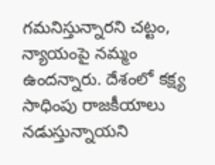గమనిస్తున్నారని చట్టం, న్యాయంపై నమ్మం ఉందన్నారు. దేశంలో కక్ష్య సాధింపు రాజకీయాలు నడుస్తున్నాయని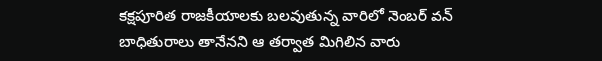కక్షపూరిత రాజకీయాలకు బలవుతున్న వారిలో నెంబర్ వన్ బాధితురాలు తానేనని ఆ తర్వాత మిగిలిన వారు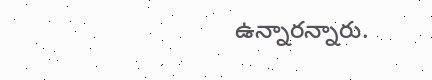ఉన్నారన్నారు.